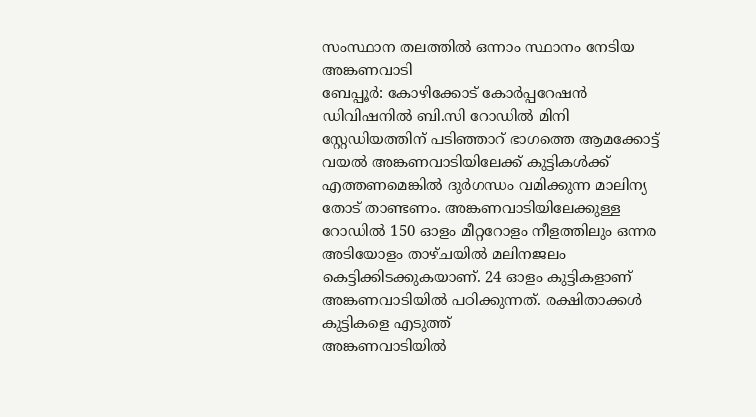സംസ്ഥാന തലത്തിൽ ഒന്നാം സ്ഥാനം നേടിയ അങ്കണവാടി
ബേപ്പൂർ: കോഴിക്കോട് കോർപ്പറേഷൻ ഡിവിഷനിൽ ബി.സി റോഡിൽ മിനി സ്റ്റേഡിയത്തിന് പടിഞ്ഞാറ് ഭാഗത്തെ ആമക്കോട്ട് വയൽ അങ്കണവാടിയിലേക്ക് കുട്ടികൾക്ക് എത്തണമെങ്കിൽ ദുർഗന്ധം വമിക്കുന്ന മാലിന്യ തോട് താണ്ടണം. അങ്കണവാടിയിലേക്കുള്ള റോഡിൽ 150 ഓളം മീറ്ററോളം നീളത്തിലും ഒന്നര അടിയോളം താഴ്ചയിൽ മലിനജലം കെട്ടിക്കിടക്കുകയാണ്. 24 ഓളം കുട്ടികളാണ് അങ്കണവാടിയിൽ പഠിക്കുന്നത്. രക്ഷിതാക്കൾ കുട്ടികളെ എടുത്ത്
അങ്കണവാടിയിൽ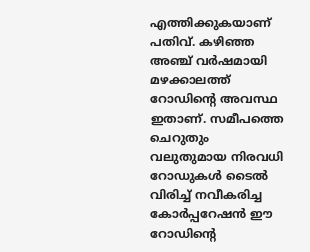എത്തിക്കുകയാണ് പതിവ്. കഴിഞ്ഞ അഞ്ച് വർഷമായി മഴക്കാലത്ത് റോഡിൻ്റെ അവസ്ഥ ഇതാണ്. സമീപത്തെ ചെറുതും വലുതുമായ നിരവധി റോഡുകൾ ടൈൽ വിരിച്ച് നവീകരിച്ച കോർപ്പറേഷൻ ഈ റോഡിൻ്റെ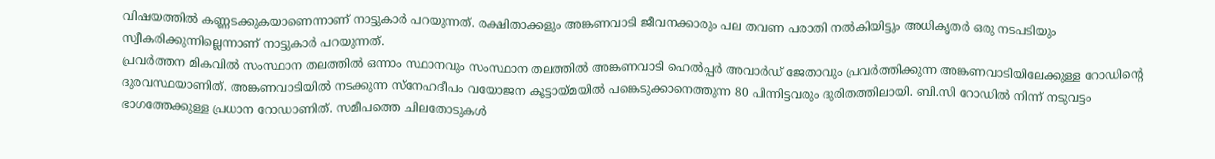വിഷയത്തിൽ കണ്ണടക്കുകയാണെന്നാണ് നാട്ടുകാർ പറയുന്നത്. രക്ഷിതാക്കളും അങ്കണവാടി ജീവനക്കാരും പല തവണ പരാതി നൽകിയിട്ടും അധികൃതർ ഒരു നടപടിയും സ്വീകരിക്കുന്നില്ലെന്നാണ് നാട്ടുകാർ പറയുന്നത്.
പ്രവർത്തന മികവിൽ സംസ്ഥാന തലത്തിൽ ഒന്നാം സ്ഥാനവും സംസ്ഥാന തലത്തിൽ അങ്കണവാടി ഹെൽപ്പർ അവാർഡ് ജേതാവും പ്രവർത്തിക്കുന്ന അങ്കണവാടിയിലേക്കുള്ള റോഡിൻ്റെ ദുരവസ്ഥയാണിത്. അങ്കണവാടിയിൽ നടക്കുന്ന സ്നേഹദീപം വയോജന കൂട്ടായ്മയിൽ പങ്കെടുക്കാനെത്തുന്ന 80 പിന്നിട്ടവരും ദുരിതത്തിലായി. ബി.സി റോഡിൽ നിന്ന് നടുവട്ടം ഭാഗത്തേക്കുള്ള പ്രധാന റോഡാണിത്. സമീപത്തെ ചിലതോടുകൾ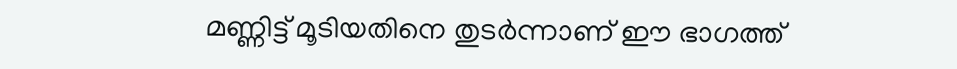മണ്ണിട്ട് മൂടിയതിനെ തുടർന്നാണ് ഈ ഭാഗത്ത്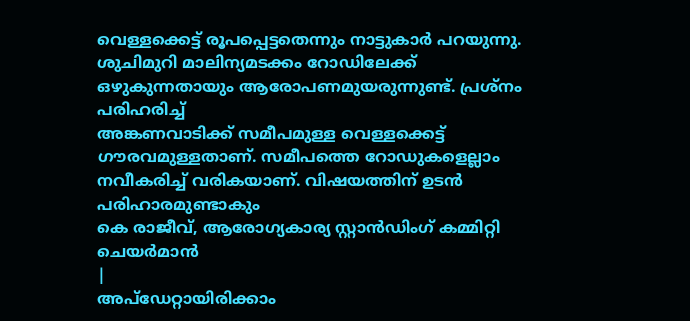വെള്ളക്കെട്ട് രൂപപ്പെട്ടതെന്നും നാട്ടുകാർ പറയുന്നു. ശുചിമുറി മാലിന്യമടക്കം റോഡിലേക്ക് ഒഴുകുന്നതായും ആരോപണമുയരുന്നുണ്ട്. പ്രശ്നം പരിഹരിച്ച്
അങ്കണവാടിക്ക് സമീപമുള്ള വെള്ളക്കെട്ട് ഗൗരവമുള്ളതാണ്. സമീപത്തെ റോഡുകളെല്ലാം നവീകരിച്ച് വരികയാണ്. വിഷയത്തിന് ഉടൻ പരിഹാരമുണ്ടാകും
കെ രാജീവ്, ആരോഗ്യകാര്യ സ്റ്റാൻഡിംഗ് കമ്മിറ്റി ചെയർമാൻ
|
അപ്ഡേറ്റായിരിക്കാം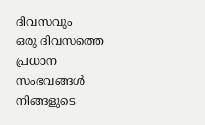ദിവസവും
ഒരു ദിവസത്തെ പ്രധാന സംഭവങ്ങൾ നിങ്ങളുടെ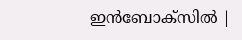ഇൻബോക്സിൽ |